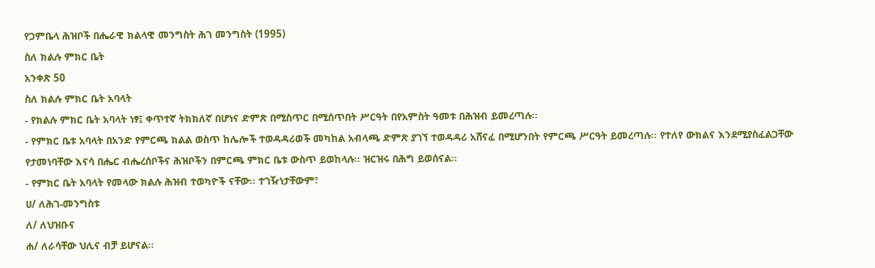የጋምቤላ ሕዝቦች በሔራዊ ክልላዊ መንግስት ሕገ መንግስት (1995)
ስለ ክልሉ ምክር ቤት
አንቀጽ 50
ስለ ክልሉ ምክር ቤት አባላት
- የክልሉ ምክር ቤት አባላት ነፃ፤ ቀጥተኛ ትክክለኛ በሆነና ድምጽ በሚስጥር በሚሰጥበት ሥርዓት በየአምስት ዓመቱ በሕዝብ ይመረጣሉ፡፡
- የምክር ቤቱ አባላት በአንድ የምርጫ ክልል ወስጥ ከሌሎች ተወዳዳሪወች መካከል አብላጫ ድምጽ ያገኘ ተወዳዳሪ አሸናፈ በሚሆንበት የምርጫ ሥርዓት ይመረጣሉ፡፡ የተለየ ውክልና እንደሚያስፈልጋቸው የታመነባቸው እናሳ በሔር ብሔረሰቦችና ሕዝቦችን በምርጫ ምክር ቤቱ ውስጥ ይወከላሉ፡፡ ዝርዝሩ በሕግ ይወሰናል፡፡
- የምክር ቤት አባላት የመላው ክልሉ ሕዝብ ተወካዮች ናቸው፡፡ ተገዥነታቸውም፣
ሀ/ ለሕገ-መንግስቱ
ለ/ ለህዝቡና
ሐ/ ለራሳቸው ህሊና ብቻ ይሆናል፡፡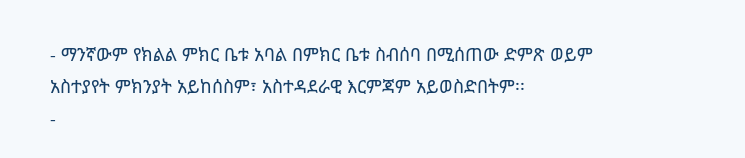- ማንኛውም የክልል ምክር ቤቱ አባል በምክር ቤቱ ስብሰባ በሚሰጠው ድምጽ ወይም አስተያየት ምክንያት አይከሰስም፣ አስተዳደራዊ እርምጃም አይወስድበትም፡፡
-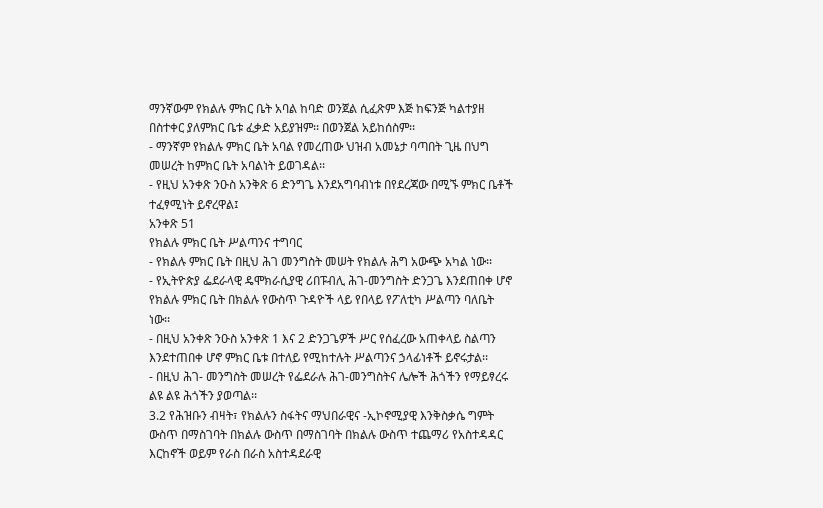ማንኛውም የክልሉ ምክር ቤት አባል ከባድ ወንጀል ሲፈጽም እጅ ከፍንጅ ካልተያዘ በስተቀር ያለምክር ቤቱ ፈቃድ አይያዝም፡፡ በወንጀል አይከሰስም፡፡
- ማንኛም የክልሉ ምክር ቤት አባል የመረጠው ህዝብ አመኔታ ባጣበት ጊዜ በህግ መሠረት ከምክር ቤት አባልነት ይወገዳል፡፡
- የዚህ አንቀጽ ንዑስ አንቅጽ 6 ድንግጌ እንደአግባብነቱ በየደረጃው በሚኙ ምክር ቤቶች ተፈፃሚነት ይኖረዋል፤
አንቀጽ 51
የክልሉ ምክር ቤት ሥልጣንና ተግባር
- የክልሉ ምክር ቤት በዚህ ሕገ መንግስት መሠት የክልሉ ሕግ አውጭ አካል ነው፡፡
- የኢትዮጵያ ፌደራላዊ ዴሞክራሲያዊ ሪበፑብሊ ሕገ-መንግስት ድንጋጌ እንደጠበቀ ሆኖ የክልሉ ምክር ቤት በክልሉ የውስጥ ጉዳዮች ላይ የበላይ የፖለቲካ ሥልጣን ባለቤት ነው፡፡
- በዚህ አንቀጽ ንዑስ አንቀጽ 1 እና 2 ድንጋጌዎች ሥር የሰፈረው አጠቀላይ ስልጣን እንደተጠበቀ ሆኖ ምክር ቤቱ በተለይ የሚከተሉት ሥልጣንና ኃላፊነቶች ይኖሩታል፡፡
- በዚህ ሕገ- መንግስት መሠረት የፌደራሉ ሕገ-መንግስትና ሌሎች ሕጎችን የማይፃረሩ ልዩ ልዩ ሕጎችን ያወጣል፡፡
3.2 የሕዝቡን ብዛት፣ የክልሉን ስፋትና ማህበራዊና -ኢኮኖሚያዊ እንቅስቃሴ ግምት ውስጥ በማስገባት በክልሉ ውስጥ በማስገባት በክልሉ ውስጥ ተጨማሪ የአስተዳዳር እርከኖች ወይም የራስ በራስ አስተዳደራዊ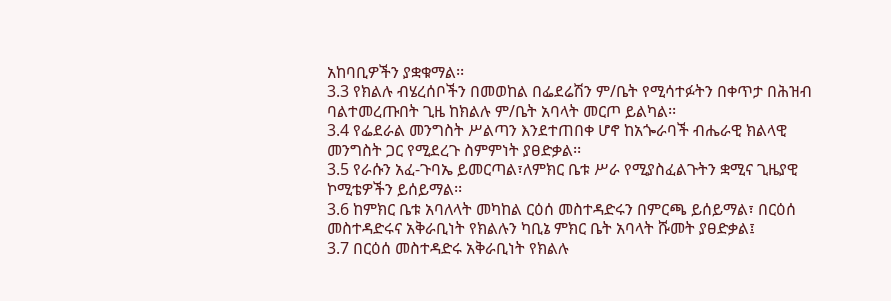አከባቢዎችን ያቋቁማል፡፡
3.3 የክልሉ ብሄረሰቦችን በመወከል በፌደሬሽን ም/ቤት የሚሳተፉትን በቀጥታ በሕዝብ ባልተመረጡበት ጊዜ ከክልሉ ም/ቤት አባላት መርጦ ይልካል፡፡
3.4 የፌደራል መንግስት ሥልጣን እንደተጠበቀ ሆኖ ከአጐራባች ብሔራዊ ክልላዊ መንግስት ጋር የሚደረጉ ስምምነት ያፀድቃል፡፡
3.5 የራሱን አፈ-ጉባኤ ይመርጣል፣ለምክር ቤቱ ሥራ የሚያስፈልጉትን ቋሚና ጊዜያዊ ኮሚቴዎችን ይሰይማል፡፡
3.6 ከምክር ቤቱ አባለላት መካከል ርዕሰ መስተዳድሩን በምርጫ ይሰይማል፣ በርዕሰ መስተዳድሩና አቅራቢነት የክልሉን ካቢኔ ምክር ቤት አባላት ሹመት ያፀድቃል፤
3.7 በርዕሰ መስተዳድሩ አቅራቢነት የክልሉ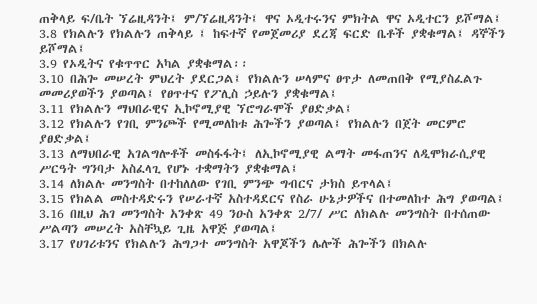ጠቅላይ ፍ/ቤት ኘሬዚዳንት፤ ም/ኘሬዚዳንት፤ ዋና ኦዲተሩንና ምክትል ዋና ኦዲተርን ይሾማል፤
3.8 የክልሉን የክልሉን ጠቅላይ ፤ ከፍተኛ የመጀመሪያ ደረጃ ፍርድ ቤቶች ያቋቁማል፤ ዳኞችን ይሾማል፤
3.9 የኦዲትና የቁጥጥር አካል ያቋቁማል፡፡
3.10 በሕጐ መሠረት ምህረት ያደርጋል፤ የክልሉን ሠላምና ፀጥታ ለመጠበቅ የሚያስፈልጉ መመሪያወችን ያወጣል፤ የፀጥተና የፖሊስ ኃይሉን ያቋቁማል፤
3.11 የክልሉን ማህበራዊና ኢኮኖሚያዊ ኘሮግራሞች ያፀድቃል፤
3.12 የክልሉን የገቢ ምንጮች የሚመለከቱ ሕጐችን ያወጣል፤ የክልሉን በጀት መርምሮ ያፀድቃል፤
3.13 ለማህበራዊ አገልግሎቶች መስፋፋት፤ ለኢኮኖሚያዊ ልማት መፋጠንና ለዲሞክራሲያዊ ሥርዓት ግንባታ አስፈላጊ የሆኑ ተቋማትን ያቋቁማል፤
3.14 ለክልሉ መንግስት በተከለለው የገቢ ምንጭ ግብርና ታክስ ይጥላል፤
3.15 የክልል መስተዳድሩን የሠራተኛ አስተዳደርና የስራ ሁኔታዎችና በተመለከተ ሕግ ያወጣል፤
3.16 በዚህ ሕገ መንግስት አንቀጽ 49 ንዑስ አንቀጽ 2/7/ ሥር ለክልሉ መንግስት በተሰጠው ሥልጣን መሠረት አስቸኳይ ጊዜ አዋጅ ያወጣል፤
3.17 የሀገሪቱንና የክልሉን ሕግጋተ መንግስት አዋጆችን ሌሎች ሕጐችን በክልሉ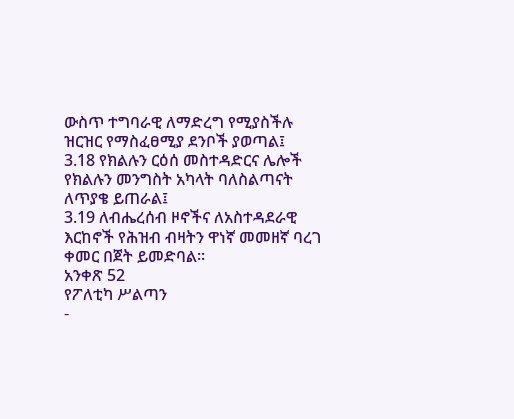ውስጥ ተግባራዊ ለማድረግ የሚያስችሉ ዝርዝር የማስፈፀሚያ ደንቦች ያወጣል፤
3.18 የክልሉን ርዕሰ መስተዳድርና ሌሎች የክልሉን መንግስት አካላት ባለስልጣናት ለጥያቄ ይጠራል፤
3.19 ለብሔረሰብ ዞኖችና ለአስተዳደራዊ እርከኖች የሕዝብ ብዛትን ዋነኛ መመዘኛ ባረገ ቀመር በጀት ይመድባል፡፡
አንቀጽ 52
የፖለቲካ ሥልጣን
-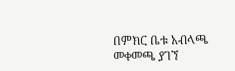በምክር ቤቱ አብላጫ መቀመጫ ያገኘ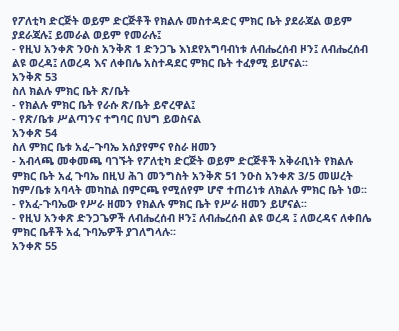የፖለቲካ ድርጅት ወይም ድርጅቶች የክልሉ መስተዳድር ምክር ቤት ያደራጃል ወይም ያደራጃሉ፤ ይመራል ወይም የመራሉ፤
- የዚህ አንቀጽ ንዑስ አንቅጽ 1 ድንጋጌ እነደየአግባብነቱ ለብሔረሰብ ዞን፤ ለብሔረሰብ ልዩ ወረዳ፤ ለወረዳ እና ለቀበሌ አስተዳደር ምክር ቤት ተፈፃሚ ይሆናል፡፡
አንቅጽ 53
ስለ ክልሉ ምክር ቤት ጽ/ቤት
- የክልሉ ምክር ቤት የራሱ ጽ/ቤት ይኖረዋል፤
- የጽ/ቤቱ ሥልጣንና ተግባር በህግ ይወስናል
አንቀጽ 54
ስለ ምክር ቤቱ አፈ–ጉባኤ አሰያየምና የስራ ዘመን
- አብላጫ መቀመጫ ባገኙት የፖለቲካ ድርጅት ወይም ድርጅቶች አቅራቢነት የክልሉ ምክር ቤት አፈ ጉባኤ በዚህ ሕገ መንግስት አንቅጽ 51 ንዑስ አንቀጽ 3/5 መሠረት ከም/ቤቱ አባላት መካከል በምርጫ የሚሰየም ሆኖ ተጠሪነቱ ለክልሉ ምክር ቤት ነወ፡፡
- የአፈ-ጉባኤው የሥራ ዘመን የክልሉ ምክር ቤት የሥራ ዘመን ይሆናል፡፡
- የዚህ አንቀጽ ድንጋጌዎች ለብሔረሰብ ዞን፤ ለብሔረሰብ ልዩ ወረዳ ፤ ለወረዳና ለቀበሌ ምክር ቤቶች አፈ ጉባኤዎች ያገለግላሉ፡፡
አንቀጽ 55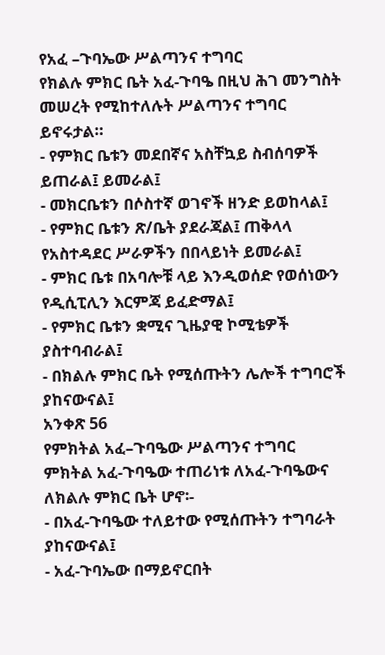የአፈ –ጉባኤው ሥልጣንና ተግባር
የክልሉ ምክር ቤት አፈ-ጉባዔ በዚህ ሕገ መንግስት መሠረት የሚከተለሉት ሥልጣንና ተግባር ይኖሩታል።
- የምክር ቤቱን መደበኛና አስቸኳይ ስብሰባዎች ይጠራል፤ ይመራል፤
- መክርቤቱን በሶስተኛ ወገኖች ዘንድ ይወከላል፤
- የምክር ቤቱን ጽ/ቤት ያደራጃል፤ ጠቅላላ የአስተዳደር ሥራዎችን በበላይነት ይመራል፤
- ምክር ቤቱ በአባሎቹ ላይ እንዲወሰድ የወሰነውን የዲሲፒሊን እርምጃ ይፈድማል፤
- የምክር ቤቱን ቋሚና ጊዜያዊ ኮሚቴዎች ያስተባብራል፤
- በክልሉ ምክር ቤት የሚሰጡትን ሌሎች ተግባሮች ያከናውናል፤
አንቀጽ 56
የምክትል አፈ–ጉባዔው ሥልጣንና ተግባር
ምክትል አፈ-ጉባዔው ተጠሪነቱ ለአፈ-ጉባዔውና ለክልሉ ምክር ቤት ሆኖ፡-
- በአፈ-ጉባዔው ተለይተው የሚሰጡትን ተግባራት ያከናውናል፤
- አፈ-ጉባኤው በማይኖርበት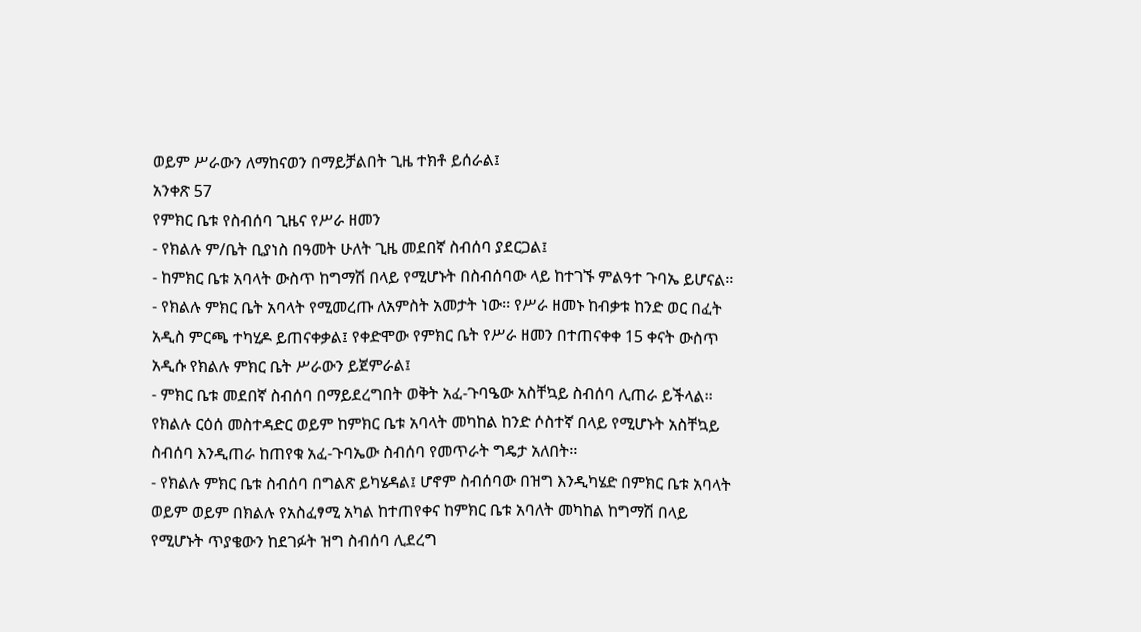ወይም ሥራውን ለማከናወን በማይቻልበት ጊዜ ተክቶ ይሰራል፤
አንቀጽ 57
የምክር ቤቱ የስብሰባ ጊዜና የሥራ ዘመን
- የክልሉ ም/ቤት ቢያነስ በዓመት ሁለት ጊዜ መደበኛ ስብሰባ ያደርጋል፤
- ከምክር ቤቱ አባላት ውስጥ ከግማሽ በላይ የሚሆኑት በስብሰባው ላይ ከተገኙ ምልዓተ ጉባኤ ይሆናል፡፡
- የክልሉ ምክር ቤት አባላት የሚመረጡ ለአምስት አመታት ነው፡፡ የሥራ ዘመኑ ከብቃቱ ከንድ ወር በፈት አዲስ ምርጫ ተካሂዶ ይጠናቀቃል፤ የቀድሞው የምክር ቤት የሥራ ዘመን በተጠናቀቀ 15 ቀናት ውስጥ አዲሱ የክልሉ ምክር ቤት ሥራውን ይጀምራል፤
- ምክር ቤቱ መደበኛ ስብሰባ በማይደረግበት ወቅት አፈ-ጉባዔው አስቸኳይ ስብሰባ ሊጠራ ይችላል፡፡ የክልሉ ርዕሰ መስተዳድር ወይም ከምክር ቤቱ አባላት መካከል ከንድ ሶስተኛ በላይ የሚሆኑት አስቸኳይ ስብሰባ እንዲጠራ ከጠየቁ አፈ-ጉባኤው ስብሰባ የመጥራት ግዴታ አለበት፡፡
- የክልሉ ምክር ቤቱ ስብሰባ በግልጽ ይካሄዳል፤ ሆኖም ስብሰባው በዝግ እንዲካሄድ በምክር ቤቱ አባላት ወይም ወይም በክልሉ የአስፈፃሚ አካል ከተጠየቀና ከምክር ቤቱ አባለት መካከል ከግማሽ በላይ የሚሆኑት ጥያቄውን ከደገፉት ዝግ ስብሰባ ሊደረግ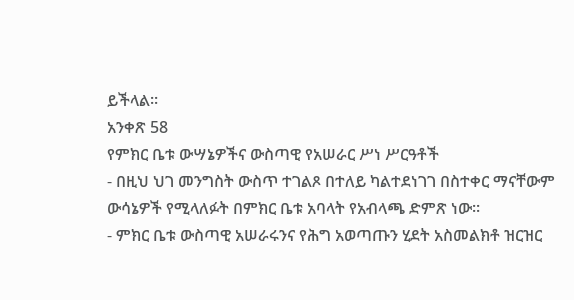ይችላል፡፡
አንቀጽ 58
የምክር ቤቱ ውሣኔዎችና ውስጣዊ የአሠራር ሥነ ሥርዓቶች
- በዚህ ህገ መንግስት ውስጥ ተገልጾ በተለይ ካልተደነገገ በስተቀር ማናቸውም ውሳኔዎች የሚላለፉት በምክር ቤቱ አባላት የአብላጫ ድምጽ ነው፡፡
- ምክር ቤቱ ውስጣዊ አሠራሩንና የሕግ አወጣጡን ሂደት አስመልክቶ ዝርዝር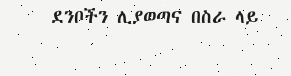ደንቦችን ሊያወጣና በስራ ላይ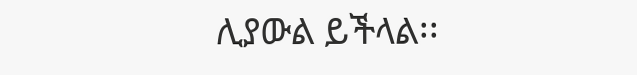ሊያውል ይችላል፡፡